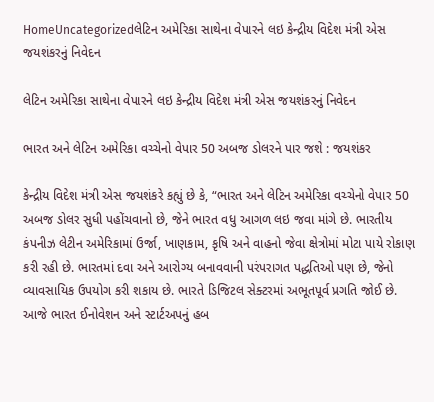HomeUncategorizedલેટિન અમેરિકા સાથેના વેપારને લઇ કેન્દ્રીય વિદેશ મંત્રી એસ જયશંકરનું નિવેદન

લેટિન અમેરિકા સાથેના વેપારને લઇ કેન્દ્રીય વિદેશ મંત્રી એસ જયશંકરનું નિવેદન

ભારત અને લેટિન અમેરિકા વચ્ચેનો વેપાર 50 અબજ ડોલરને પાર જશે : જયશંકર

કેન્દ્રીય વિદેશ મંત્રી એસ જયશંકરે કહ્યું છે કે, “ભારત અને લેટિન અમેરિકા વચ્ચેનો વેપાર 50 અબજ ડોલર સુધી પહોંચવાનો છે, જેને ભારત વધુ આગળ લઇ જવા માંગે છે. ભારતીય કંપનીઝ લેટીન અમેરિકામાં ઉર્જા, ખાણકામ, કૃષિ અને વાહનો જેવા ક્ષેત્રોમાં મોટા પાયે રોકાણ કરી રહી છે. ભારતમાં દવા અને આરોગ્ય બનાવવાની પરંપરાગત પદ્ધતિઓ પણ છે, જેનો વ્યાવસાયિક ઉપયોગ કરી શકાય છે. ભારતે ડિજિટલ સેક્ટરમાં અભૂતપૂર્વ પ્રગતિ જોઈ છે. આજે ભારત ઈનોવેશન અને સ્ટાર્ટઅપનું હબ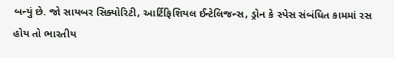બન્યું છે. જો સાયબર સિક્યોરિટી, આર્ટિફિશિયલ ઈન્ટેલિજન્સ, ડ્રોન કે સ્પેસ સંબંધિત કામમાં રસ હોય તો ભારતીય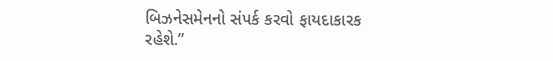બિઝનેસમેનનો સંપર્ક કરવો ફાયદાકારક રહેશે.”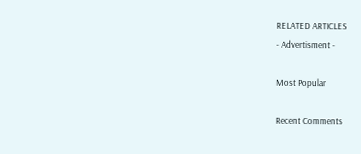RELATED ARTICLES
- Advertisment -

Most Popular

Recent Comments